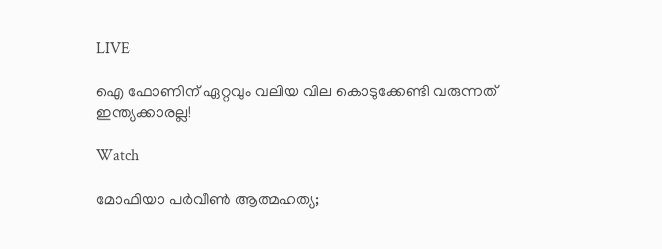LIVE

ഐ ഫോണിന് ഏറ്റവും വലിയ വില കൊടുക്കേണ്ടി വരുന്നത് ഇന്ത്യക്കാരല്ല!

Watch

മോഫിയാ പര്‍വീണ്‍ ആത്മഹത്യ;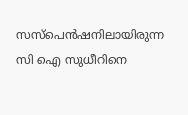സസ്‌പെന്‍ഷനിലായിരുന്ന സി ഐ സുധീറിനെ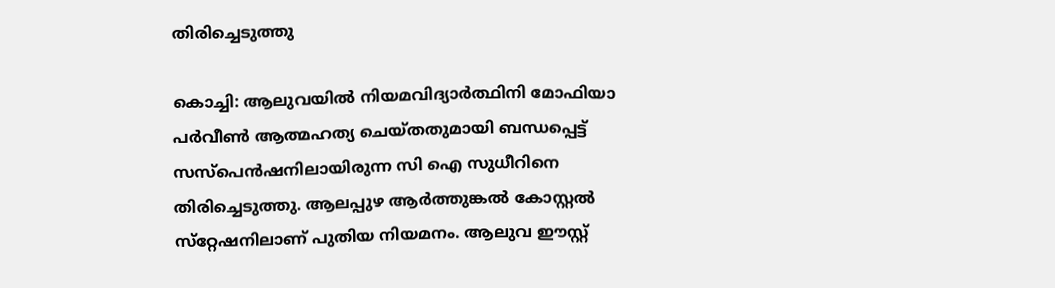തിരിച്ചെടുത്തു

കൊച്ചി: ആലുവയില്‍ നിയമവിദ്യാര്‍ത്ഥിനി മോഫിയാ പര്‍വീണ്‍ ആത്മഹത്യ ചെയ്തതുമായി ബന്ധപ്പെട്ട് സസ്‌പെന്‍ഷനിലായിരുന്ന സി ഐ സുധീറിനെ തിരിച്ചെടുത്തു. ആലപ്പുഴ ആര്‍ത്തുങ്കല്‍ കോസ്റ്റല്‍ സ്‌റ്റേഷനിലാണ് പുതിയ നിയമനം. ആലുവ ഈസ്റ്റ്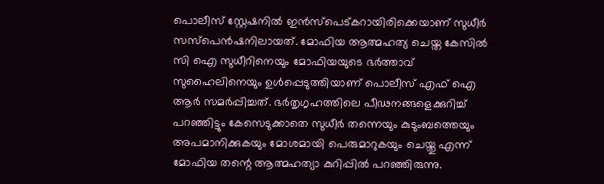പൊലീസ് സ്റ്റേഷനില്‍ ഇന്‍സ്‌പെട്കറായിരിക്കെയാണ് സുധീര്‍ സസ്‌പെന്‍ഷനിലായത്. മോഫിയ ആത്മഹത്യ ചെയ്ത കേസില്‍ സി ഐ സുധീറിനെയും മോഫിയയുടെ ഭര്‍ത്താവ് സുഹൈലിനെയും ഉള്‍പ്പെടുത്തിയാണ് പൊലീസ് എഫ് ഐ ആര്‍ സമര്‍പ്പിച്ചത്. ഭര്‍തൃഗൃഹത്തിലെ പീഢനങ്ങളെക്കുറിച്ച് പറഞ്ഞിട്ടും കേസെടുക്കാതെ സുധീര്‍ തന്നെയും കുടുംബത്തെയും അപമാനിക്കുകയും മോശമായി പെരുമാറുകയും ചെയ്തു എന്ന് മോഫിയ തന്റെ ആത്മഹത്യാ കുറിപ്പില്‍ പറഞ്ഞിരുന്നു.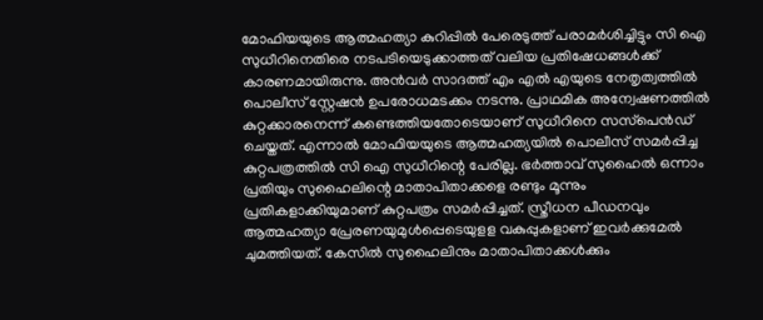മോഫിയയുടെ ആത്മഹത്യാ കുറിപ്പില്‍ പേരെടുത്ത് പരാമര്‍ശിച്ചിട്ടും സി ഐ സുധീറിനെതിരെ നടപടിയെടുക്കാത്തത് വലിയ പ്രതിഷേധങ്ങള്‍ക്ക് കാരണമായിരുന്നു. അന്‍വര്‍ സാദത്ത് എം എല്‍ എയുടെ നേതൃത്വത്തില്‍ പൊലീസ് സ്റ്റേഷന്‍ ഉപരോധമടക്കം നടന്നു. പ്രാഥമിക അന്വേഷണത്തില്‍ കുറ്റക്കാരനെന്ന് കണ്ടെത്തിയതോടെയാണ് സുധീറിനെ സസ്‌പെന്‍ഡ് ചെയ്തത്. എന്നാല്‍ മോഫിയയുടെ ആത്മഹത്യയില്‍ പൊലീസ് സമര്‍പ്പിച്ച കുറ്റപത്രത്തില്‍ സി ഐ സുധീറിന്റെ പേരില്ല. ഭര്‍ത്താവ് സുഹൈല്‍ ഒന്നാം പ്രതിയും സുഹൈലിന്റെ മാതാപിതാക്കളെ രണ്ടും മൂന്നും പ്രതികളാക്കിയുമാണ് കുറ്റപത്രം സമര്‍പ്പിച്ചത്. സ്ത്രീധന പീഡനവും ആത്മഹത്യാ പ്രേരണയുമുള്‍പ്പെടെയുളള വകുപ്പുകളാണ് ഇവര്‍ക്കുമേല്‍ ചുമത്തിയത്. കേസില്‍ സുഹൈലിനും മാതാപിതാക്കള്‍ക്കും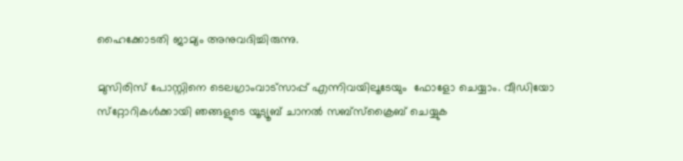ഹൈക്കോടതി ജാമ്യം അനുവദിച്ചിരുന്നു.

മുസിരിസ് പോസ്റ്റിനെ ടെലഗ്രാംവാട്‌സാപ്പ് എന്നിവയിലൂടേയും  ഫോളോ ചെയ്യാം. വീഡിയോ സ്‌റ്റോറികള്‍ക്കായി ഞങ്ങളുടെ യൂട്യൂബ് ചാനല്‍ സബ്‌സ്‌ക്രൈബ് ചെയ്യുക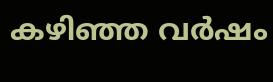കഴിഞ്ഞ വര്‍ഷം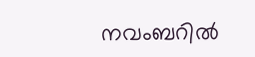നവംബറില്‍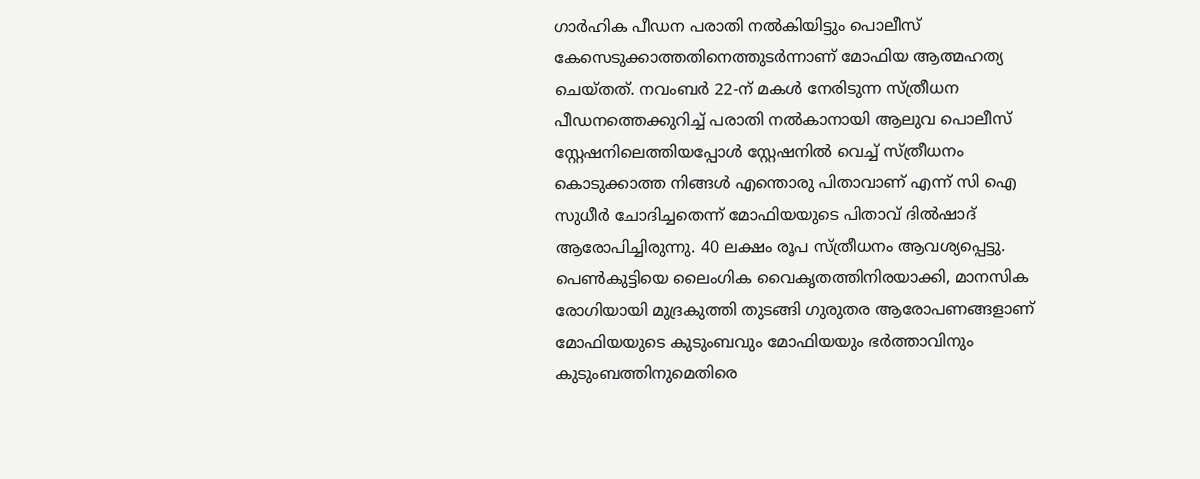ഗാര്‍ഹിക പീഡന പരാതി നല്‍കിയിട്ടും പൊലീസ് കേസെടുക്കാത്തതിനെത്തുടര്‍ന്നാണ് മോഫിയ ആത്മഹത്യ ചെയ്തത്. നവംബര്‍ 22-ന് മകള്‍ നേരിടുന്ന സ്ത്രീധന പീഡനത്തെക്കുറിച്ച് പരാതി നല്‍കാനായി ആലുവ പൊലീസ് സ്റ്റേഷനിലെത്തിയപ്പോള്‍ സ്റ്റേഷനില്‍ വെച്ച് സ്ത്രീധനം കൊടുക്കാത്ത നിങ്ങള്‍ എന്തൊരു പിതാവാണ് എന്ന് സി ഐ സുധീര്‍ ചോദിച്ചതെന്ന് മോഫിയയുടെ പിതാവ് ദില്‍ഷാദ് ആരോപിച്ചിരുന്നു. 40 ലക്ഷം രൂപ സ്ത്രീധനം ആവശ്യപ്പെട്ടു. പെണ്‍കുട്ടിയെ ലൈംഗിക വൈകൃതത്തിനിരയാക്കി, മാനസിക രോഗിയായി മുദ്രകുത്തി തുടങ്ങി ഗുരുതര ആരോപണങ്ങളാണ് മോഫിയയുടെ കുടുംബവും മോഫിയയും ഭര്‍ത്താവിനും കുടുംബത്തിനുമെതിരെ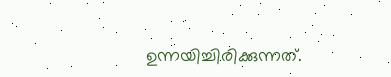ഉന്നയിച്ചിരിക്കുന്നത്.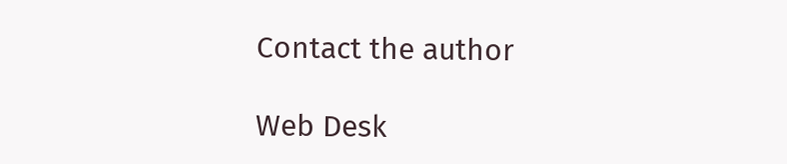Contact the author

Web Desk